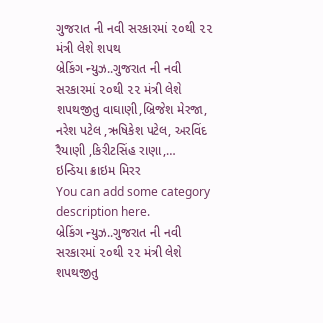ગુજરાત ની નવી સરકારમાં ૨૦થી ૨૨ મંત્રી લેશે શપથ
બ્રેકિંગ ન્યુઝ..ગુજરાત ની નવી સરકારમાં ૨૦થી ૨૨ મંત્રી લેશે શપથજીતુ વાઘાણી,બ્રિજેશ મેરજા, નરેશ પટેલ ,ઋષિકેશ પટેલ, અરવિંદ રૈયાણી ,કિરીટસિંહ રાણા,…
ઇન્ડિયા ક્રાઇમ મિરર
You can add some category description here.
બ્રેકિંગ ન્યુઝ..ગુજરાત ની નવી સરકારમાં ૨૦થી ૨૨ મંત્રી લેશે શપથજીતુ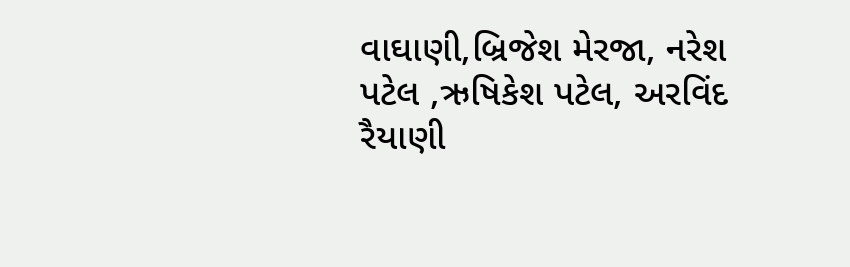વાઘાણી,બ્રિજેશ મેરજા, નરેશ પટેલ ,ઋષિકેશ પટેલ, અરવિંદ રૈયાણી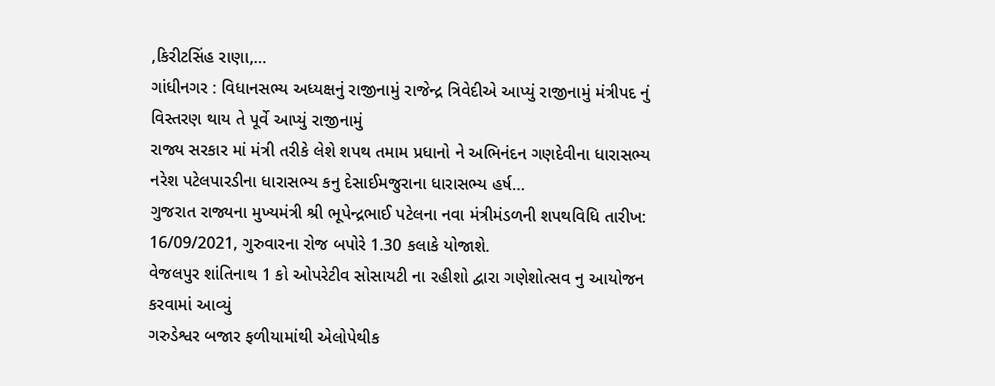,કિરીટસિંહ રાણા,…
ગાંધીનગર : વિધાનસભ્ય અધ્યક્ષનું રાજીનામું રાજેન્દ્ર ત્રિવેદીએ આપ્યું રાજીનામું મંત્રીપદ નું વિસ્તરણ થાય તે પૂર્વે આપ્યું રાજીનામું
રાજ્ય સરકાર માં મંત્રી તરીકે લેશે શપથ તમામ પ્રધાનો ને અભિનંદન ગણદેવીના ધારાસભ્ય નરેશ પટેલપારડીના ધારાસભ્ય કનુ દેસાઈમજુરાના ધારાસભ્ય હર્ષ…
ગુજરાત રાજ્યના મુખ્યમંત્રી શ્રી ભૂપેન્દ્રભાઈ પટેલના નવા મંત્રીમંડળની શપથવિધિ તારીખ: 16/09/2021, ગુરુવારના રોજ બપોરે 1.30 કલાકે યોજાશે.
વેજલપુર શાંતિનાથ 1 કો ઓપરેટીવ સોસાયટી ના રહીશો દ્વારા ગણેશોત્સવ નુ આયોજન કરવામાં આવ્યું
ગરુડેશ્વર બજાર ફળીયામાંથી એલોપેથીક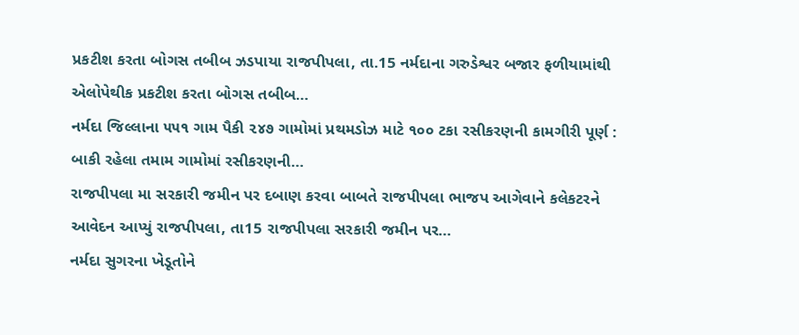પ્રકટીશ કરતા બોગસ તબીબ ઝડપાયા રાજપીપલા, તા.15 નર્મદાના ગરુડેશ્વર બજાર ફળીયામાંથી એલોપેથીક પ્રકટીશ કરતા બોગસ તબીબ…
નર્મદા જિલ્લાના ૫૫૧ ગામ પૈકી ૨૪૭ ગામોમાં પ્રથમડોઝ માટે ૧૦૦ ટકા રસીકરણની કામગીરી પૂર્ણ : બાકી રહેલા તમામ ગામોમાં રસીકરણની…
રાજપીપલા મા સરકારી જમીન પર દબાણ કરવા બાબતે રાજપીપલા ભાજપ આગેવાને કલેકટરને આવેદન આપ્યું રાજપીપલા, તા15 રાજપીપલા સરકારી જમીન પર…
નર્મદા સુગરના ખેડૂતોને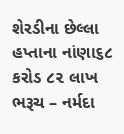શેરડીના છેલ્લા હપ્તાના નાંણા૬૮ કરોડ ૮૨ લાખ ભરૂચ – નર્મદા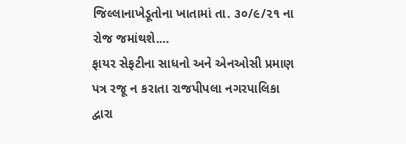જિલ્લાનાખેડૂતોના ખાતામાં તા. ૩૦/૯/૨૧ ના રોજ જમાંથશે.…
ફાયર સેફટીના સાધનો અને એનઓસી પ્રમાણ પત્ર રજૂ ન કરાતા રાજપીપલા નગરપાલિકા દ્વારા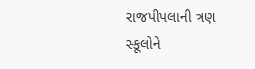રાજપીપલાની ત્રણ સ્કૂલોને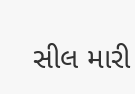સીલ મારી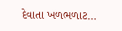દેવાતા ખળભળાટ…